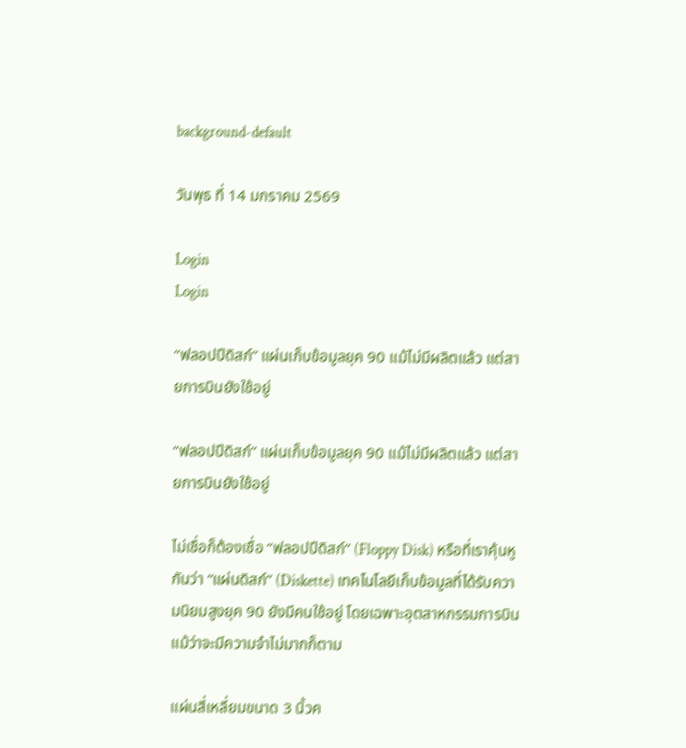background-default

วันพุธ ที่ 14 มกราคม 2569

Login
Login

“ฟลอปปีดิสก์” แผ่นเก็บข้อมูลยุค 90 แม้ไม่มีผลิตแล้ว แต่สายการบินยังใช้อยู่

“ฟลอปปีดิสก์” แผ่นเก็บข้อมูลยุค 90 แม้ไม่มีผลิตแล้ว แต่สายการบินยังใช้อยู่

ไม่เชื่อก็ต้องเชื่อ “ฟลอปปีดิสก์” (Floppy Disk) หรือที่เราคุ้นหูกันว่า “แผ่นดิสก์” (Diskette) เทคโนโลยีเก็บข้อมูลที่ได้รับความนิยมสูงยุค 90 ยังมีคนใช้อยู่ โดยเฉพาะอุตสาหกรรมการบิน แม้ว่าจะมีความจำไม่มากก็ตาม

แผ่นสี่เหลี่ยมขนาด 3 นิ้วค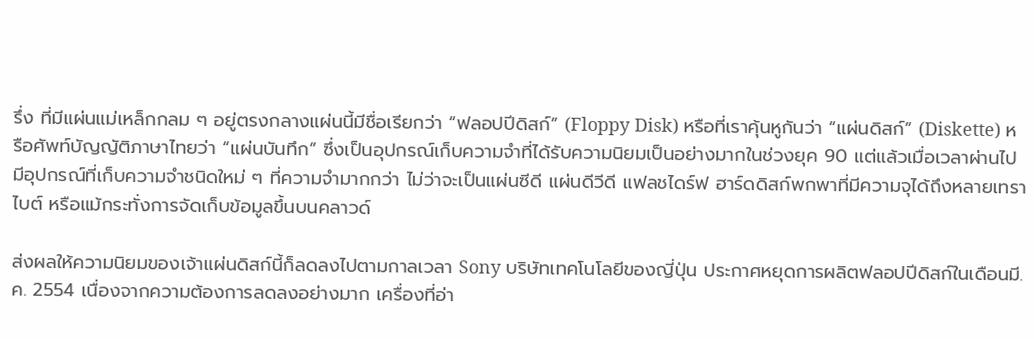รึ่ง ที่มีแผ่นแม่เหล็กกลม ๆ อยู่ตรงกลางแผ่นนี้มีชื่อเรียกว่า “ฟลอปปีดิสก์” (Floppy Disk) หรือที่เราคุ้นหูกันว่า “แผ่นดิสก์” (Diskette) หรือศัพท์บัญญัติภาษาไทยว่า “แผ่นบันทึก” ซึ่งเป็นอุปกรณ์เก็บความจำที่ได้รับความนิยมเป็นอย่างมากในช่วงยุค 90 แต่แล้วเมื่อเวลาผ่านไป มีอุปกรณ์ที่เก็บความจำชนิดใหม่ ๆ ที่ความจำมากกว่า ไม่ว่าจะเป็นแผ่นซีดี แผ่นดีวีดี แฟลชไดร์ฟ ฮาร์ดดิสก์พกพาที่มีความจุได้ถึงหลายเทราไบต์ หรือแม้กระทั่งการจัดเก็บข้อมูลขึ้นบนคลาวด์

ส่งผลให้ความนิยมของเจ้าแผ่นดิสก์นี้ก็ลดลงไปตามกาลเวลา Sony บริษัทเทคโนโลยีของญี่ปุ่น ประกาศหยุดการผลิตฟลอปปีดิสก์ในเดือนมี.ค. 2554 เนื่องจากความต้องการลดลงอย่างมาก เครื่องที่อ่า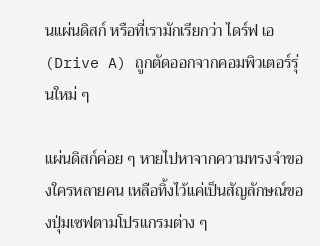นแผ่นดิสก์ หรือที่เรามักเรียกว่า ไดร์ฟ เอ (Drive A) ถูกตัดออกจากคอมพิวเตอร์รุ่นใหม่ ๆ

แผ่นดิสก์ค่อย ๆ หายไปหาจากความทรงจำของใครหลายคน เหลือทิ้งไว้แค่เป็นสัญลักษณ์ของปุ่มเซฟตามโปรแกรมต่าง ๆ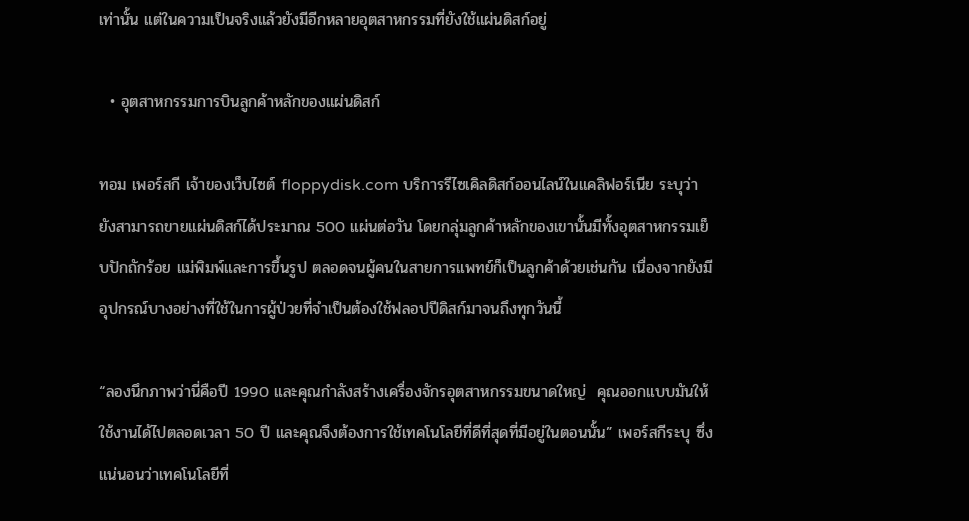เท่านั้น แต่ในความเป็นจริงแล้วยังมีอีกหลายอุตสาหกรรมที่ยังใช้แผ่นดิสก์อยู่

  • อุตสาหกรรมการบินลูกค้าหลักของแผ่นดิสก์

ทอม เพอร์สกี เจ้าของเว็บไซต์ floppydisk.com บริการรีไซเคิลดิสก์ออนไลน์ในแคลิฟอร์เนีย ระบุว่ายังสามารถขายแผ่นดิสก์ได้ประมาณ 500 แผ่นต่อวัน โดยกลุ่มลูกค้าหลักของเขานั้นมีทั้งอุตสาหกรรมเย็บปักถักร้อย แม่พิมพ์และการขึ้นรูป ตลอดจนผู้คนในสายการแพทย์ก็เป็นลูกค้าด้วยเช่นกัน เนื่องจากยังมีอุปกรณ์บางอย่างที่ใช้ในการผู้ป่วยที่จำเป็นต้องใช้ฟลอปปีดิสก์มาจนถึงทุกวันนี้

“ลองนึกภาพว่านี่คือปี 1990 และคุณกำลังสร้างเครื่องจักรอุตสาหกรรมขนาดใหญ่  คุณออกแบบมันให้ใช้งานได้ไปตลอดเวลา 50 ปี และคุณจึงต้องการใช้เทคโนโลยีที่ดีที่สุดที่มีอยู่ในตอนนั้น” เพอร์สกีระบุ ซึ่งแน่นอนว่าเทคโนโลยีที่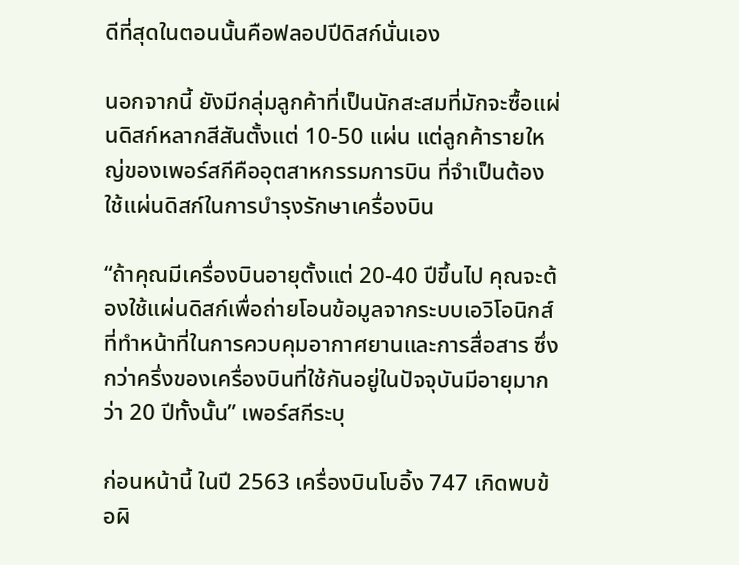ดีที่สุดในตอนนั้นคือฟลอปปีดิสก์นั่นเอง

นอกจากนี้ ยังมีกลุ่มลูกค้าที่เป็นนักสะสมที่มักจะซื้อแผ่นดิสก์หลากสีสันตั้งแต่ 10-50 แผ่น แต่ลูกค้ารายใหญ่ของเพอร์สกีคืออุตสาหกรรมการบิน ที่จำเป็นต้องใช้แผ่นดิสก์ในการบำรุงรักษาเครื่องบิน

“ถ้าคุณมีเครื่องบินอายุตั้งแต่ 20-40 ปีขึ้นไป คุณจะต้องใช้แผ่นดิสก์เพื่อถ่ายโอนข้อมูลจากระบบเอวิโอนิกส์ ที่ทำหน้าที่ในการควบคุมอากาศยานและการสื่อสาร ซึ่งกว่าครึ่งของเครื่องบินที่ใช้กันอยู่ในปัจจุบันมีอายุมากว่า 20 ปีทั้งนั้น” เพอร์สกีระบุ

ก่อนหน้านี้ ในปี 2563 เครื่องบินโบอิ้ง 747 เกิดพบข้อผิ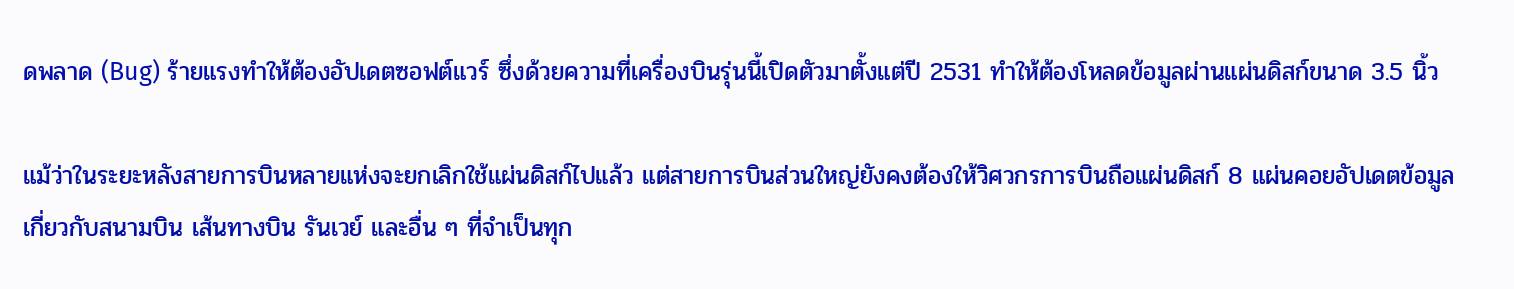ดพลาด (Bug) ร้ายแรงทำให้ต้องอัปเดตซอฟต์แวร์ ซึ่งด้วยความที่เครื่องบินรุ่นนี้เปิดตัวมาตั้งแต่ปี 2531 ทำให้ต้องโหลดข้อมูลผ่านแผ่นดิสก์ขนาด 3.5 นิ้ว

แม้ว่าในระยะหลังสายการบินหลายแห่งจะยกเลิกใช้แผ่นดิสก์ไปแล้ว แต่สายการบินส่วนใหญ่ยังคงต้องให้วิศวกรการบินถือแผ่นดิสก์ 8 แผ่นคอยอัปเดตข้อมูลเกี่ยวกับสนามบิน เส้นทางบิน รันเวย์ และอื่น ๆ ที่จำเป็นทุก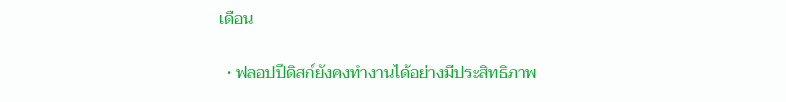เดือน

  • ฟลอปปีดิสก์ยังคงทำงานได้อย่างมีประสิทธิภาพ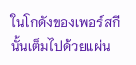ในโกดังของเพอร์สกีนั้นเต็มไปด้วยแผ่น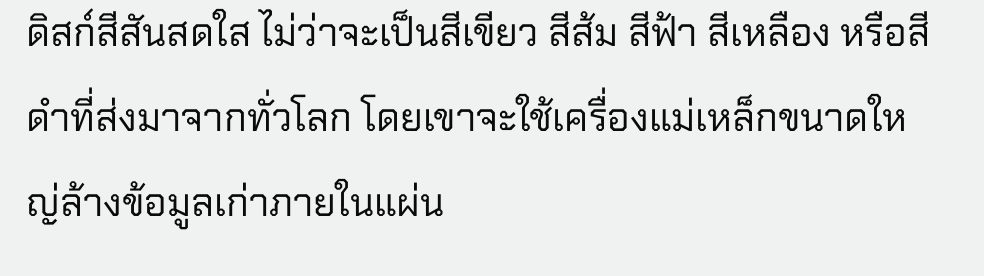ดิสก์สีสันสดใส ไม่ว่าจะเป็นสีเขียว สีส้ม สีฟ้า สีเหลือง หรือสีดำที่ส่งมาจากทั่วโลก โดยเขาจะใช้เครื่องแม่เหล็กขนาดใหญ่ล้างข้อมูลเก่าภายในแผ่น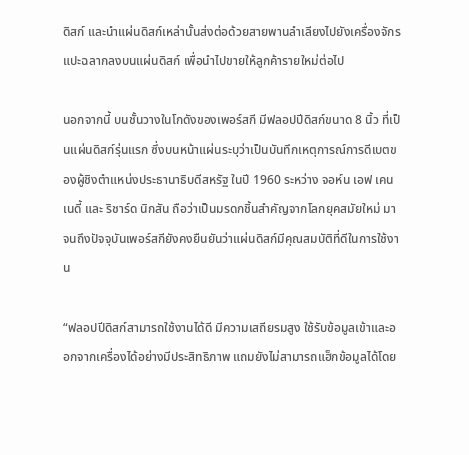ดิสก์ และนำแผ่นดิสก์เหล่านั้นส่งต่อด้วยสายพานลำเลียงไปยังเครื่องจักรแปะฉลากลงบนแผ่นดิสก์ เพื่อนำไปขายให้ลูกค้ารายใหม่ต่อไป

นอกจากนี้ บนชั้นวางในโกดังของเพอร์สกี มีฟลอปปีดิสก์ขนาด 8 นิ้ว ที่เป็นแผ่นดิสก์รุ่นแรก ซึ่งบนหน้าแผ่นระบุว่าเป็นบันทึกเหตุการณ์การดีเบตของผู้ชิงตำแหน่งประธานาธิบดีสหรัฐ ในปี 1960 ระหว่าง จอห์น เอฟ เคนเนดี้ และ ริชาร์ด นิกสัน ถือว่าเป็นมรดกชิ้นสำคัญจากโลกยุคสมัยใหม่ มาจนถึงปัจจุบันเพอร์สกียังคงยืนยันว่าแผ่นดิสก์มีคุณสมบัติที่ดีในการใช้งาน

“ฟลอปปีดิสก์สามารถใช้งานได้ดี มีความเสถียรมสูง ใช้รับข้อมูลเข้าและออกจากเครื่องได้อย่างมีประสิทธิภาพ แถมยังไม่สามารถแฮ็กข้อมูลได้โดย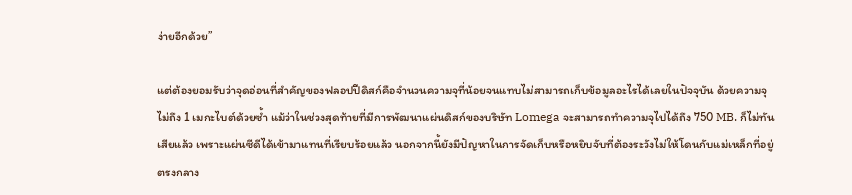ง่ายอีกด้วย”

แต่ต้องยอมรับว่าจุดอ่อนที่สำคัญของฟลอปปีดิสก์คือจำนวนความจุที่น้อยจนแทบไม่สามารถเก็บข้อมูลอะไรได้เลยในปัจจุบัน ด้วยความจุไม่ถึง 1 เมกะไบต์ด้วยซ้ำ แม้ว่าในช่วงสุดท้ายที่มีการพัฒนาแผ่นดิสก์ของบริษัท Lomega จะสามารถทำความจุไปได้ถึง 750 MB. ก็ไม่ทันเสียแล้ว เพราะแผ่นซีดีได้เข้ามาแทนที่เรียบร้อยแล้ว นอกจากนี้ยังมีปัญหาในการจัดเก็บหรือหยิบจับที่ต้องระวังไม่ให้โดนกับแม่เหล็กที่อยู่ตรงกลาง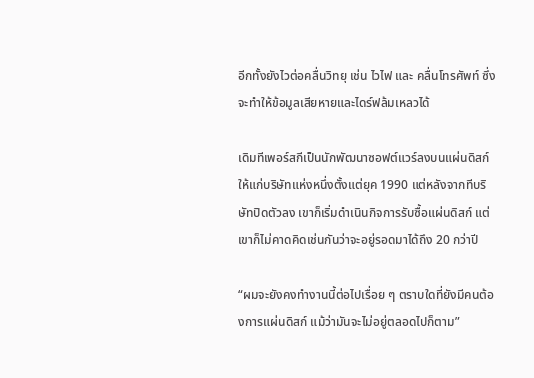อีกทั้งยังไวต่อคลื่นวิทยุ เช่น ไวไฟ และ คลื่นโทรศัพท์ ซึ่งจะทำให้ข้อมูลเสียหายและไดร์ฟล้มเหลวได้

เดิมทีเพอร์สกีเป็นนักพัฒนาซอฟต์แวร์ลงบนแผ่นดิสก์ให้แก่บริษัทแห่งหนึ่งตั้งแต่ยุค 1990 แต่หลังจากทีบริษัทปิดตัวลง เขาก็เริ่มดำเนินกิจการรับซื้อแผ่นดิสก์ แต่เขาก็ไม่คาดคิดเช่นกันว่าจะอยู่รอดมาได้ถึง 20 กว่าปี

“ผมจะยังคงทำงานนี้ต่อไปเรื่อย ๆ ตราบใดที่ยังมีคนต้องการแผ่นดิสก์ แม้ว่ามันจะไม่อยู่ตลอดไปก็ตาม”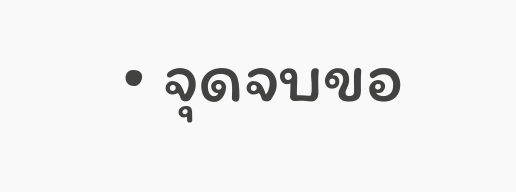• จุดจบขอ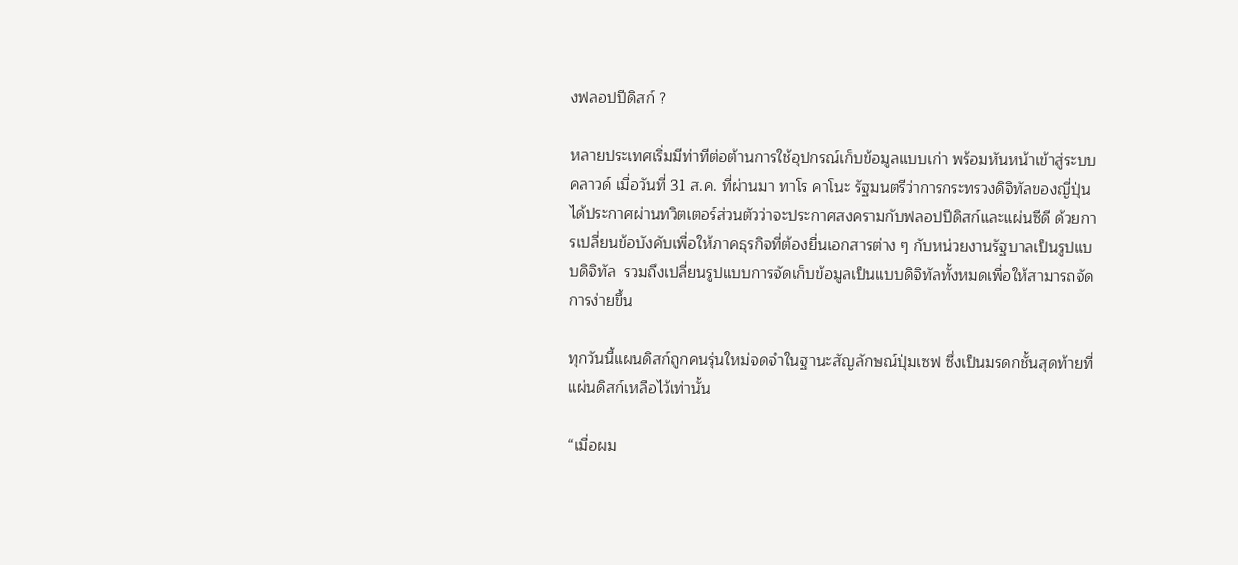งฟลอปปีดิสก์ ?

หลายประเทศเริ่มมีท่าทีต่อต้านการใช้อุปกรณ์เก็บข้อมูลแบบเก่า พร้อมหันหน้าเข้าสู่ระบบคลาวด์ เมื่อวันที่ 31 ส.ค. ที่ผ่านมา ทาโร คาโนะ รัฐมนตรีว่าการกระทรวงดิจิทัลของญี่ปุ่น ได้ประกาศผ่านทวิตเตอร์ส่วนตัวว่าจะประกาศสงครามกับฟลอปปีดิสก์และแผ่นซีดี ด้วยการเปลี่ยนข้อบังคับเพื่อให้ภาคธุรกิจที่ต้องยื่นเอกสารต่าง ๆ กับหน่วยงานรัฐบาลเป็นรูปแบบดิจิทัล  รวมถึงเปลี่ยนรูปแบบการจัดเก็บข้อมูลเป็นแบบดิจิทัลทั้งหมดเพื่อให้สามารถจัดการง่ายขึ้น

ทุกวันนี้แผนดิสก์ถูกคนรุ่นใหม่จดจำในฐานะสัญลักษณ์ปุ่มเซฟ ซึ่งเป็นมรดกชั้นสุดท้ายที่แผ่นดิสก์เหลือไว้เท่านั้น

“เมื่อผม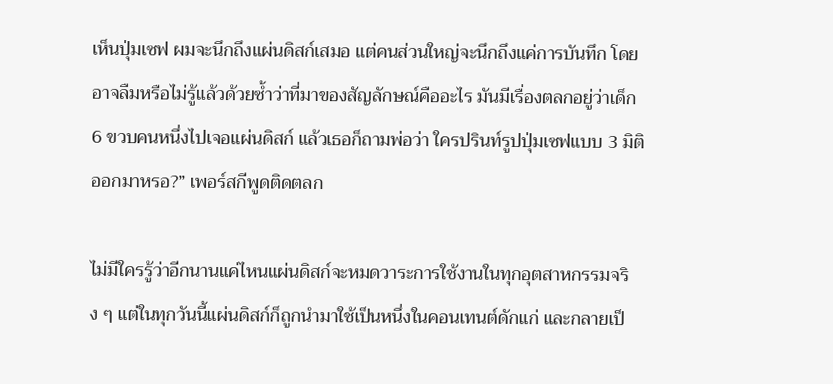เห็นปุ่มเซฟ ผมจะนึกถึงแผ่นดิสก์เสมอ แต่คนส่วนใหญ่จะนึกถึงแค่การบันทึก โดยอาจลืมหรือไม่รู้แล้วด้วยซ้ำว่าที่มาของสัญลักษณ์คืออะไร มันมีเรื่องตลกอยู่ว่าเด็ก 6 ขวบคนหนึ่งไปเจอแผ่นดิสก์ แล้วเธอก็ถามพ่อว่า ใครปรินท์รูปปุ่มเซฟแบบ 3 มิติออกมาหรอ?” เพอร์สกีพูดติดตลก

ไม่มีใครรู้ว่าอีกนานแค่ไหนแผ่นดิสก์จะหมดวาระการใช้งานในทุกอุตสาหกรรมจริง ๆ แต่ในทุกวันนี้แผ่นดิสก์ก็ถูกนำมาใช้เป็นหนึ่งในคอนเทนต์ดักแก่ และกลายเป็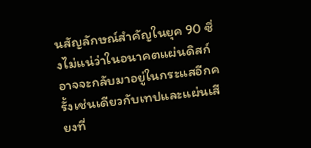นสัญลักษณ์สำคัญในยุค 90 ซึ่งไม่แน่ว่าในอนาคตแผ่นดิสก์อาจจะกลับมาอยู่ในกระแสอีกครั้งเช่นเดียวกับเทปและแผ่นเสียงที่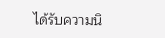ได้รับความนิ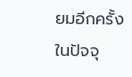ยมอีกครั้งในปัจจุ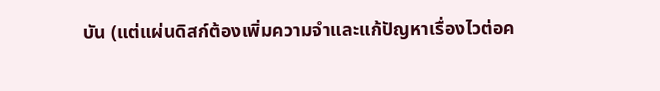บัน (แต่แผ่นดิสก์ต้องเพิ่มความจำและแก้ปัญหาเรื่องไวต่อค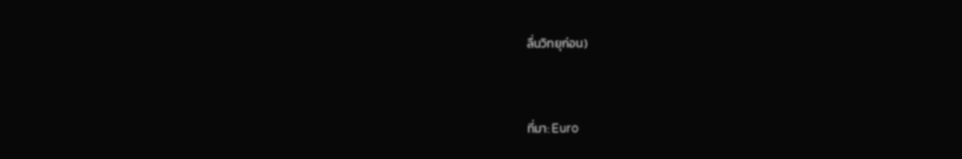ลื่นวิทยุก่อน)


ที่มา: Euro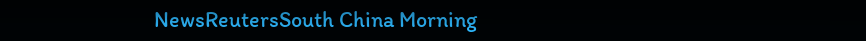NewsReutersSouth China Morning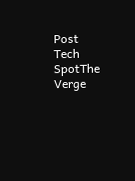Post
Tech SpotThe Verge